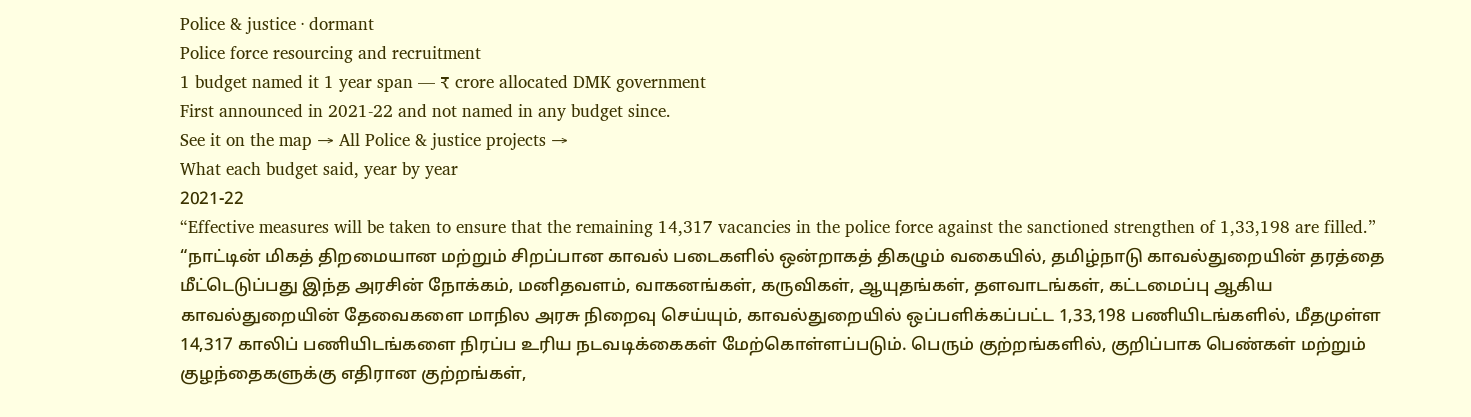Police & justice · dormant
Police force resourcing and recruitment
1 budget named it 1 year span — ₹ crore allocated DMK government
First announced in 2021-22 and not named in any budget since.
See it on the map → All Police & justice projects →
What each budget said, year by year
2021-22
“Effective measures will be taken to ensure that the remaining 14,317 vacancies in the police force against the sanctioned strengthen of 1,33,198 are filled.”
“நாட்டின் மிகத் திறமையான மற்றும் சிறப்பான காவல் படைகளில் ஒன்றாகத் திகழும் வகையில், தமிழ்நாடு காவல்துறையின் தரத்தை மீட்டெடுப்பது இந்த அரசின் நோக்கம், மனிதவளம், வாகனங்கள், கருவிகள், ஆயுதங்கள், தளவாடங்கள், கட்டமைப்பு ஆகிய காவல்துறையின் தேவைகளை மாநில அரசு நிறைவு செய்யும், காவல்துறையில் ஒப்பளிக்கப்பட்ட 1,33,198 பணியிடங்களில், மீதமுள்ள 14,317 காலிப் பணியிடங்களை நிரப்ப உரிய நடவடிக்கைகள் மேற்கொள்ளப்படும். பெரும் குற்றங்களில், குறிப்பாக பெண்கள் மற்றும் குழந்தைகளுக்கு எதிரான குற்றங்கள்,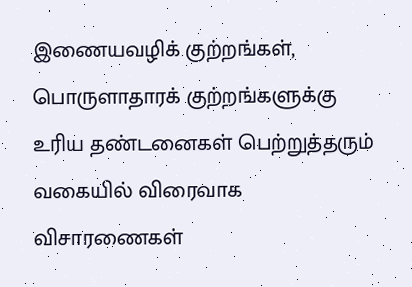இணையவழிக் குற்றங்கள், பொருளாதாரக் குற்றங்களுக்கு உரிய தண்டனைகள் பெற்றுத்தரும் வகையில் விரைவாக விசாரணைகள்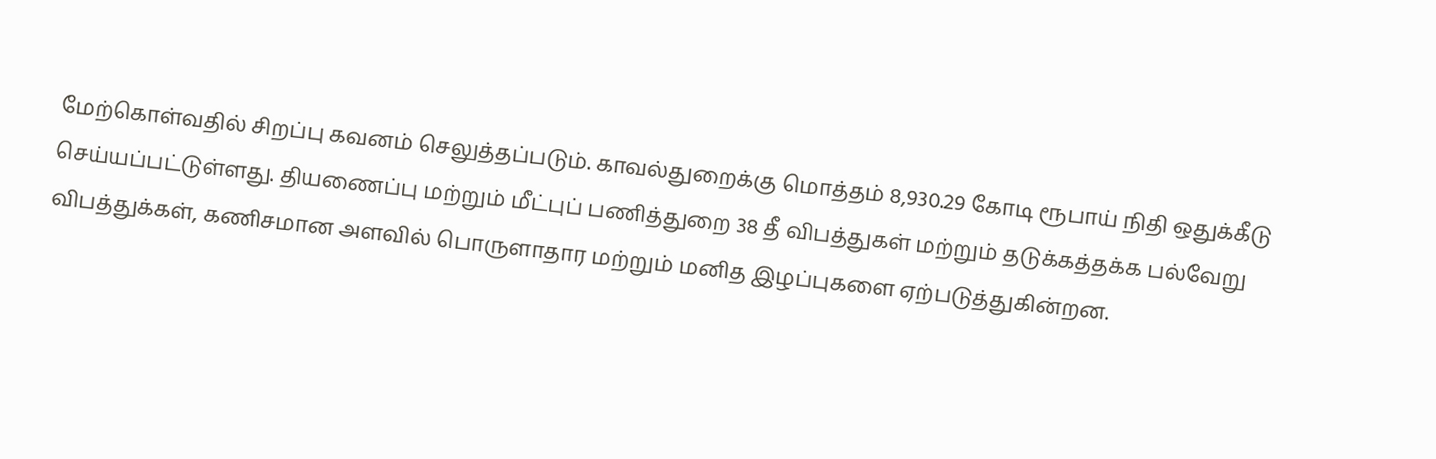மேற்கொள்வதில் சிறப்பு கவனம் செலுத்தப்படும். காவல்துறைக்கு மொத்தம் 8,930.29 கோடி ரூபாய் நிதி ஒதுக்கீடு செய்யப்பட்டுள்ளது. தியணைப்பு மற்றும் மீட்புப் பணித்துறை 38 தீ விபத்துகள் மற்றும் தடுக்கத்தக்க பல்வேறு விபத்துக்கள், கணிசமான அளவில் பொருளாதார மற்றும் மனித இழப்புகளை ஏற்படுத்துகின்றன.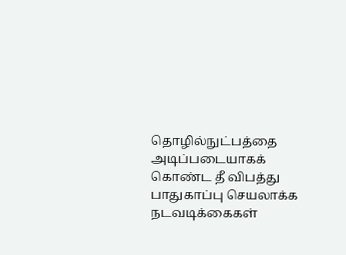தொழில்நுட்பத்தை அடிப்படையாகக் கொண்ட தீ விபத்து பாதுகாப்பு செயலாக்க நடவடிக்கைகள்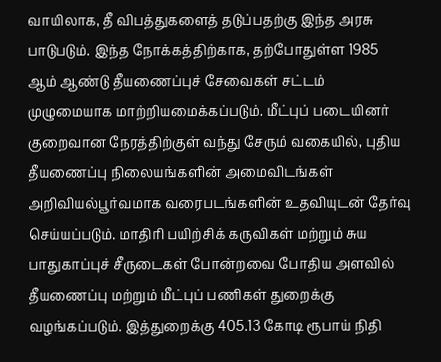வாயிலாக, தீ விபத்துகளைத் தடுப்பதற்கு இந்த அரசு பாடுபடும். இந்த நோக்கத்திற்காக, தற்போதுள்ள 1985 ஆம் ஆண்டு தீயணைப்புச் சேவைகள் சட்டம் முழுமையாக மாற்றியமைக்கப்படும். மீட்புப் படையினர் குறைவான நேரத்திற்குள் வந்து சேரும் வகையில், புதிய தீயணைப்பு நிலையங்களின் அமைவிடங்கள் அறிவியல்பூர்வமாக வரைபடங்களின் உதவியுடன் தேர்வு செய்யப்படும். மாதிரி பயிற்சிக் கருவிகள் மற்றும் சுய பாதுகாப்புச் சீருடைகள் போன்றவை போதிய அளவில் தீயணைப்பு மற்றும் மீட்புப் பணிகள் துறைக்கு வழங்கப்படும். இத்துறைக்கு 405.13 கோடி ரூபாய் நிதி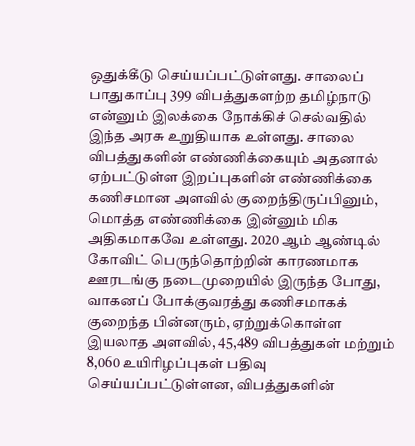ஒதுக்கீடு செய்யப்பட்டுள்ளது. சாலைப் பாதுகாப்பு 399 விபத்துகளற்ற தமிழ்நாடு என்னும் இலக்கை நோக்கிச் செல்வதில் இந்த அரசு உறுதியாக உள்ளது. சாலை விபத்துகளின் எண்ணிக்கையும் அதனால் ஏற்பட்டுள்ள இறப்புகளின் எண்ணிக்கை கணிசமான அளவில் குறைந்திருப்பினும், மொத்த எண்ணிக்கை இன்னும் மிக அதிகமாகவே உள்ளது. 2020 ஆம் ஆண்டில் கோவிட் பெருந்தொற்றின் காரணமாக ஊரடங்கு நடைமுறையில் இருந்த போது, வாகனப் போக்குவரத்து கணிசமாகக் குறைந்த பின்னரும், ஏற்றுக்கொள்ள இயலாத அளவில், 45,489 விபத்துகள் மற்றும் 8,060 உயிரிழப்புகள் பதிவு செய்யப்பட்டுள்ளன, விபத்துகளின்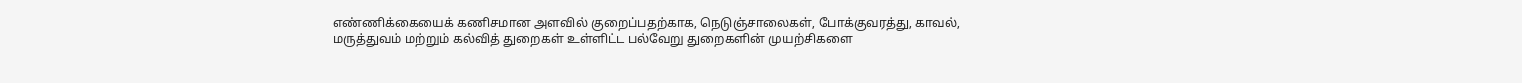எண்ணிக்கையைக் கணிசமான அளவில் குறைப்பதற்காக, நெடுஞ்சாலைகள், போக்குவரத்து, காவல், மருத்துவம் மற்றும் கல்வித் துறைகள் உள்ளிட்ட பல்வேறு துறைகளின் முயற்சிகளை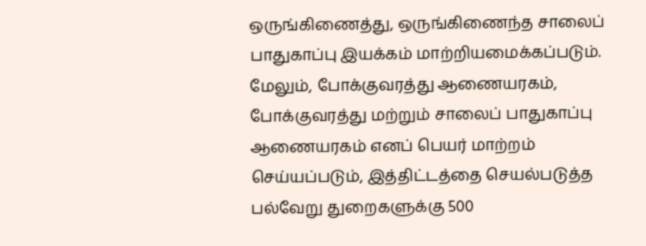ஒருங்கிணைத்து, ஒருங்கிணைந்த சாலைப் பாதுகாப்பு இயக்கம் மாற்றியமைக்கப்படும். மேலும், போக்குவரத்து ஆணையரகம், போக்குவரத்து மற்றும் சாலைப் பாதுகாப்பு ஆணையரகம் எனப் பெயர் மாற்றம் செய்யப்படும், இத்திட்டத்தை செயல்படுத்த பல்வேறு துறைகளுக்கு 500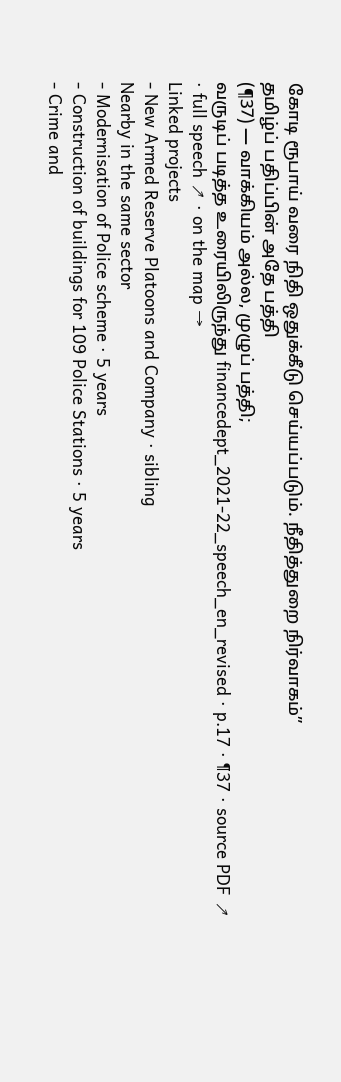கோடி ரூபாய் வரை நிதி ஒதுக்கீடு செய்யப்படும். நீதித்துறை நிர்வாகம்”
தமிழ்ப் பதிப்பின் அதே பத்தி
(¶37) — வாக்கியம் அல்ல, முழுப் பத்தி;
வருடிப் படித்த உரையிலிருந்து financedept_2021-22_speech_en_revised · p.17 · ¶37 · source PDF ↗ · full speech ↗ · on the map →
Linked projects
- New Armed Reserve Platoons and Company · sibling
Nearby in the same sector
- Modernisation of Police scheme · 5 years
- Construction of buildings for 109 Police Stations · 5 years
- Crime and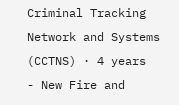Criminal Tracking Network and Systems (CCTNS) · 4 years
- New Fire and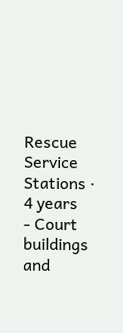Rescue Service Stations · 4 years
- Court buildings and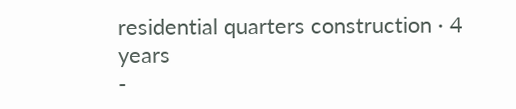residential quarters construction · 4 years
-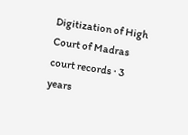Digitization of High Court of Madras court records · 3 years